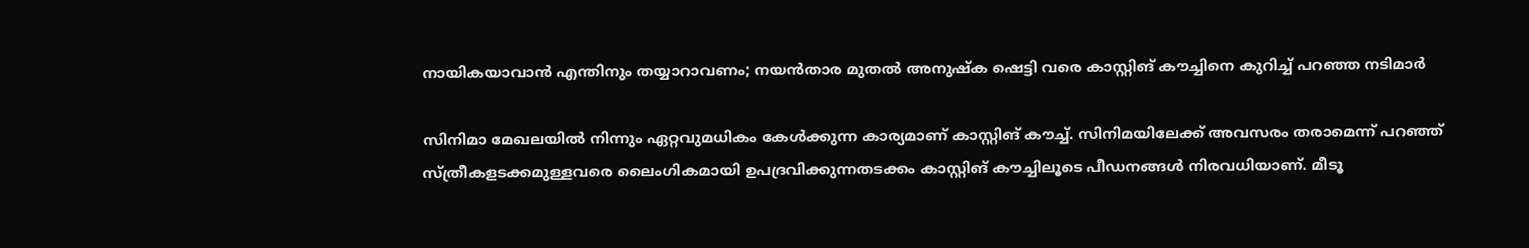നായികയാവാൻ എന്തിനും തയ്യാറാവണം; നയന്‍താര മുതല്‍ അനുഷ്‌ക ഷെട്ടി വരെ കാസ്റ്റിങ് കൗച്ചിനെ കുറിച്ച് പറഞ്ഞ നടിമാർ

സിനിമാ മേഖലയില്‍ നിന്നും ഏറ്റവുമധികം കേള്‍ക്കുന്ന കാര്യമാണ് കാസ്റ്റിങ് കൗച്ച്. സിനിമയിലേക്ക് അവസരം തരാമെന്ന് പറഞ്ഞ് സ്ത്രീകളടക്കമുള്ളവരെ ലൈംഗികമായി ഉപദ്രവിക്കുന്നതടക്കം കാസ്റ്റിങ് കൗച്ചിലൂടെ പീഡനങ്ങള്‍ നിരവധിയാണ്. മീടൂ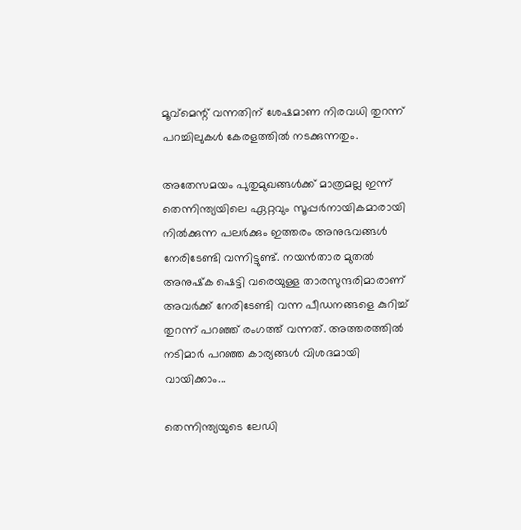മൂവ്‌മെന്റ് വന്നതിന് ശേഷമാണ നിരവധി തുറന്ന് പറച്ചിലുകള്‍ കേരളത്തില്‍ നടക്കുന്നതും.

അതേസമയം പുതുമുഖങ്ങള്‍ക്ക് മാത്രമല്ല ഇന്ന് തെന്നിന്ത്യയിലെ ഏറ്റവും സൂപ്പര്‍നായികമാരായി നില്‍ക്കുന്ന പലര്‍ക്കും ഇത്തരം അനുഭവങ്ങള്‍ നേരിടേണ്ടി വന്നിട്ടുണ്ട്. നയന്‍താര മുതല്‍ അനുഷ്‌ക ഷെട്ടി വരെയുള്ള താരസുന്ദരിമാരാണ് അവര്‍ക്ക് നേരിടേണ്ടി വന്ന പീഡനങ്ങളെ കുറിച്ച് തുറന്ന് പറഞ്ഞ് രംഗത്ത് വന്നത്. അത്തരത്തില്‍ നടിമാര്‍ പറഞ്ഞ കാര്യങ്ങള്‍ വിശദമായി വായിക്കാം...

തെന്നിന്ത്യയുടെ ലേഡി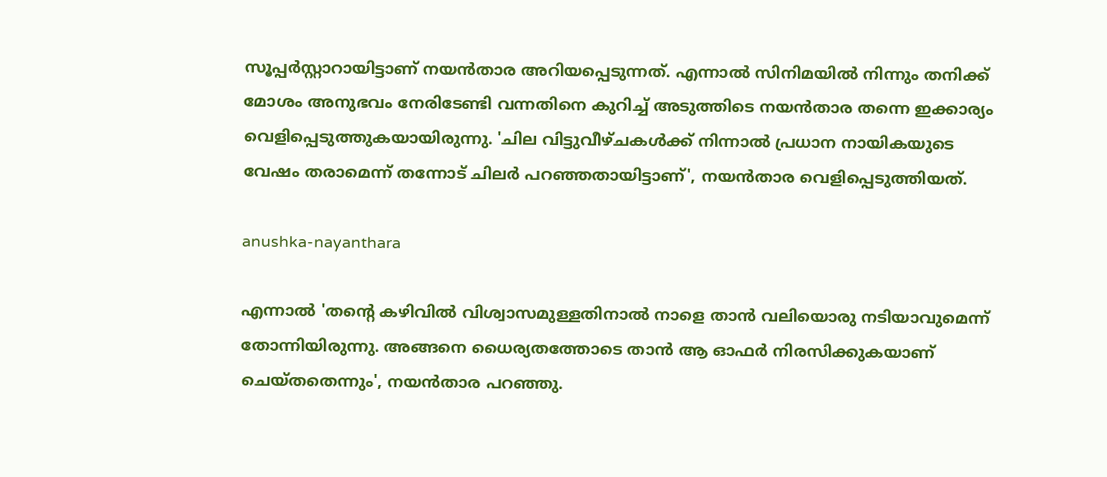സൂപ്പര്‍സ്റ്റാറായിട്ടാണ് നയന്‍താര അറിയപ്പെടുന്നത്. എന്നാല്‍ സിനിമയില്‍ നിന്നും തനിക്ക് മോശം അനുഭവം നേരിടേണ്ടി വന്നതിനെ കുറിച്ച് അടുത്തിടെ നയന്‍താര തന്നെ ഇക്കാര്യം വെളിപ്പെടുത്തുകയായിരുന്നു. 'ചില വിട്ടുവീഴ്ചകള്‍ക്ക് നിന്നാല്‍ പ്രധാന നായികയുടെ വേഷം തരാമെന്ന് തന്നോട് ചിലര്‍ പറഞ്ഞതായിട്ടാണ്', നയന്‍താര വെളിപ്പെടുത്തിയത്.

anushka-nayanthara

എന്നാല്‍ 'തന്റെ കഴിവില്‍ വിശ്വാസമുള്ളതിനാല്‍ നാളെ താന്‍ വലിയൊരു നടിയാവുമെന്ന് തോന്നിയിരുന്നു. അങ്ങനെ ധൈര്യതത്തോടെ താന്‍ ആ ഓഫര്‍ നിരസിക്കുകയാണ് ചെയ്തതെന്നും', നയന്‍താര പറഞ്ഞു.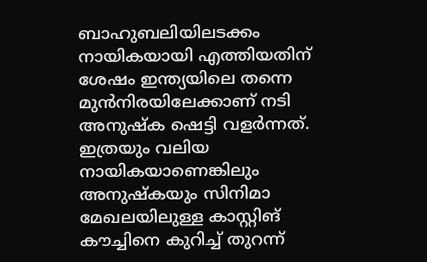ബാഹുബലിയിലടക്കം നായികയായി എത്തിയതിന് ശേഷം ഇന്ത്യയിലെ തന്നെ മുന്‍നിരയിലേക്കാണ് നടി അനുഷ്‌ക ഷെട്ടി വളര്‍ന്നത്. ഇത്രയും വലിയ നായികയാണെങ്കിലും അനുഷ്‌കയും സിനിമാ മേഖലയിലുള്ള കാസ്റ്റിങ് കൗച്ചിനെ കുറിച്ച് തുറന്ന്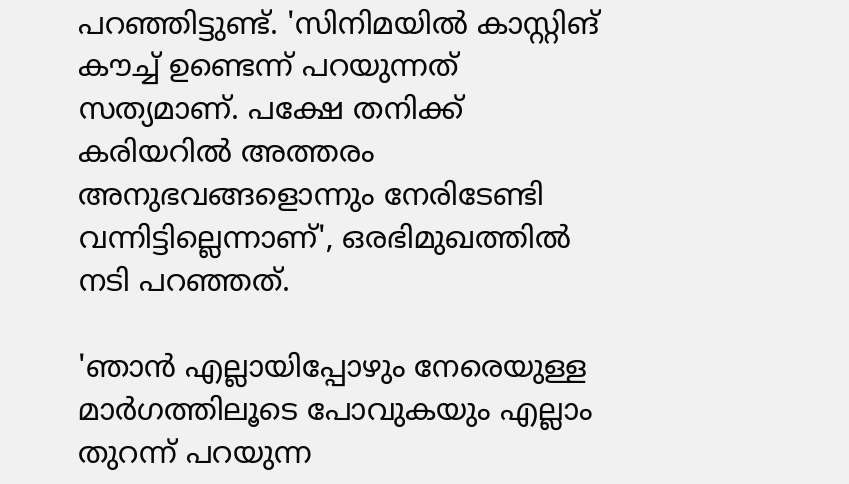പറഞ്ഞിട്ടുണ്ട്. 'സിനിമയില്‍ കാസ്റ്റിങ് കൗച്ച് ഉണ്ടെന്ന് പറയുന്നത് സത്യമാണ്. പക്ഷേ തനിക്ക് കരിയറില്‍ അത്തരം അനുഭവങ്ങളൊന്നും നേരിടേണ്ടി വന്നിട്ടില്ലെന്നാണ്', ഒരഭിമുഖത്തില്‍ നടി പറഞ്ഞത്.

'ഞാന്‍ എല്ലായിപ്പോഴും നേരെയുള്ള മാര്‍ഗത്തിലൂടെ പോവുകയും എല്ലാം തുറന്ന് പറയുന്ന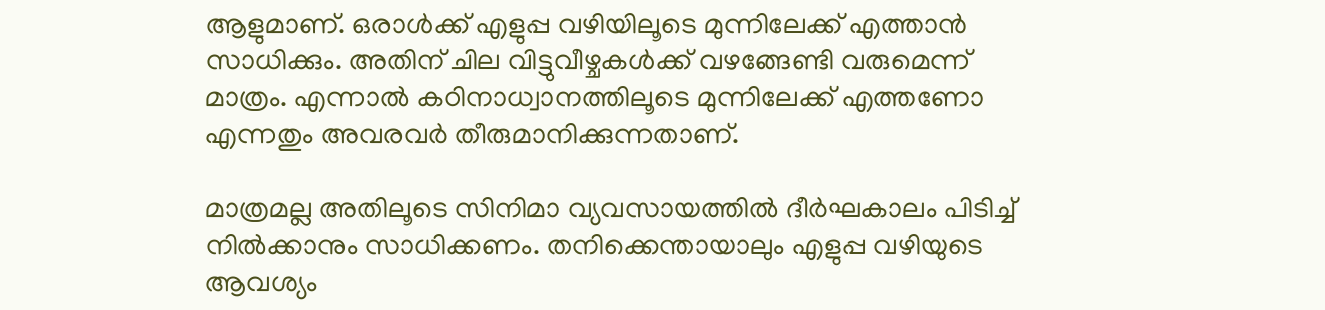ആളുമാണ്. ഒരാള്‍ക്ക് എളുപ്പ വഴിയിലൂടെ മുന്നിലേക്ക് എത്താന്‍ സാധിക്കും. അതിന് ചില വിട്ടുവീഴ്ചകള്‍ക്ക് വഴങ്ങേണ്ടി വരുമെന്ന് മാത്രം. എന്നാല്‍ കഠിനാധ്വാനത്തിലൂടെ മുന്നിലേക്ക് എത്തണോ എന്നതും അവരവര്‍ തീരുമാനിക്കുന്നതാണ്.

മാത്രമല്ല അതിലൂടെ സിനിമാ വ്യവസായത്തില്‍ ദീര്‍ഘകാലം പിടിച്ച് നില്‍ക്കാനും സാധിക്കണം. തനിക്കെന്തായാലും എളുപ്പ വഴിയുടെ ആവശ്യം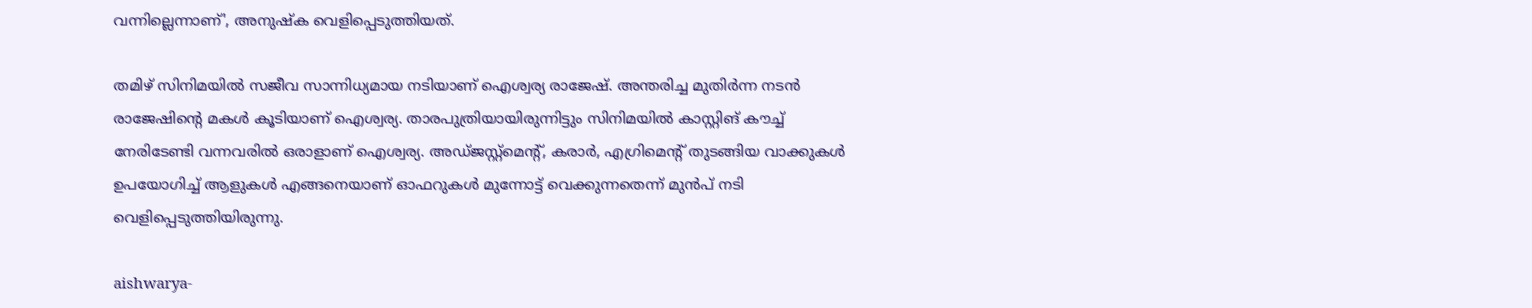വന്നില്ലെന്നാണ്', അനുഷ്‌ക വെളിപ്പെടുത്തിയത്.

തമിഴ് സിനിമയില്‍ സജീവ സാന്നിധ്യമായ നടിയാണ് ഐശ്വര്യ രാജേഷ്. അന്തരിച്ച മുതിര്‍ന്ന നടന്‍ രാജേഷിന്റെ മകള്‍ കൂടിയാണ് ഐശ്വര്യ. താരപുത്രിയായിരുന്നിട്ടും സിനിമയില്‍ കാസ്റ്റിങ് കൗച്ച് നേരിടേണ്ടി വന്നവരില്‍ ഒരാളാണ് ഐശ്വര്യ. അഡ്ജസ്റ്റ്‌മെന്റ്, കരാര്‍, എഗ്രിമെന്റ് തുടങ്ങിയ വാക്കുകള്‍ ഉപയോഗിച്ച് ആളുകള്‍ എങ്ങനെയാണ് ഓഫറുകള്‍ മുന്നോട്ട് വെക്കുന്നതെന്ന് മുന്‍പ് നടി വെളിപ്പെടുത്തിയിരുന്നു.

aishwarya-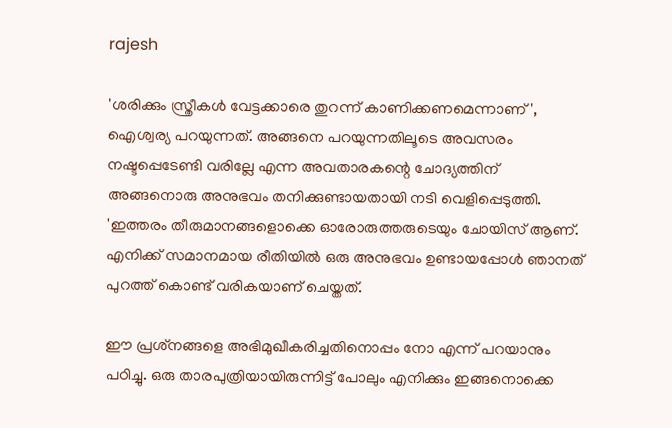rajesh

'ശരിക്കും സ്ത്രീകള്‍ വേട്ടക്കാരെ തുറന്ന് കാണിക്കണമെന്നാണ്', ഐശ്വര്യ പറയുന്നത്. അങ്ങനെ പറയുന്നതിലൂടെ അവസരം നഷ്ടപ്പെടേണ്ടി വരില്ലേ എന്ന അവതാരകന്റെ ചോദ്യത്തിന് അങ്ങനൊരു അനുഭവം തനിക്കുണ്ടായതായി നടി വെളിപ്പെടുത്തി. 'ഇത്തരം തീരുമാനങ്ങളൊക്കെ ഓരോരുത്തരുടെയും ചോയിസ് ആണ്. എനിക്ക് സമാനമായ രീതിയില്‍ ഒരു അനുഭവം ഉണ്ടായപ്പോള്‍ ഞാനത് പുറത്ത് കൊണ്ട് വരികയാണ് ചെയ്തത്.

ഈ പ്രശ്‌നങ്ങളെ അഭിമുഖീകരിച്ചതിനൊപ്പം നോ എന്ന് പറയാനും പഠിച്ചു. ഒരു താരപുത്രിയായിരുന്നിട്ട് പോലും എനിക്കും ഇങ്ങനൊക്കെ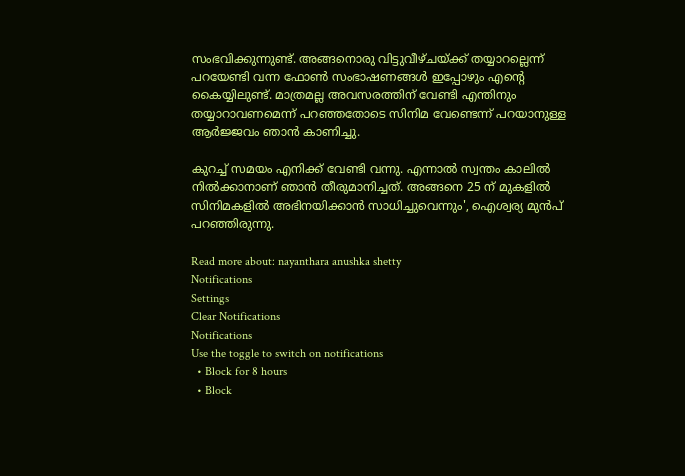സംഭവിക്കുന്നുണ്ട്. അങ്ങനൊരു വിട്ടുവീഴ്ചയ്ക്ക് തയ്യാറല്ലെന്ന് പറയേണ്ടി വന്ന ഫോണ്‍ സംഭാഷണങ്ങള്‍ ഇപ്പോഴും എന്റെ കൈയ്യിലുണ്ട്. മാത്രമല്ല അവസരത്തിന് വേണ്ടി എന്തിനും തയ്യാറാവണമെന്ന് പറഞ്ഞതോടെ സിനിമ വേണ്ടെന്ന് പറയാനുള്ള ആര്‍ജ്ജവം ഞാന്‍ കാണിച്ചു.

കുറച്ച് സമയം എനിക്ക് വേണ്ടി വന്നു. എന്നാല്‍ സ്വന്തം കാലില്‍ നില്‍ക്കാനാണ് ഞാന്‍ തീരുമാനിച്ചത്. അങ്ങനെ 25 ന് മുകളില്‍ സിനിമകളില്‍ അഭിനയിക്കാന്‍ സാധിച്ചുവെന്നും', ഐശ്വര്യ മുന്‍പ് പറഞ്ഞിരുന്നു.

Read more about: nayanthara anushka shetty
Notifications
Settings
Clear Notifications
Notifications
Use the toggle to switch on notifications
  • Block for 8 hours
  • Block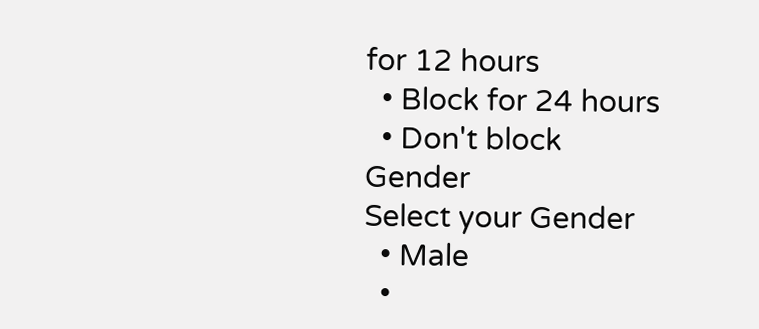for 12 hours
  • Block for 24 hours
  • Don't block
Gender
Select your Gender
  • Male
  •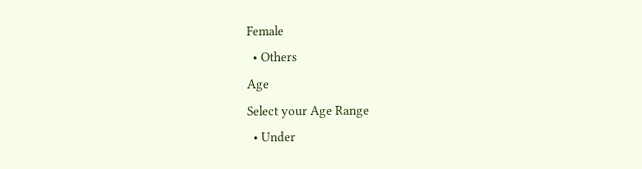Female
  • Others
Age
Select your Age Range
  • Under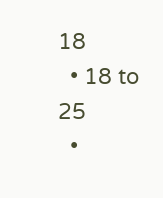18
  • 18 to 25
  •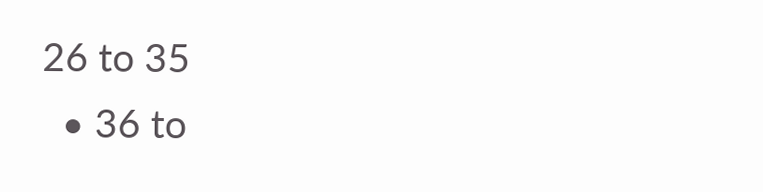26 to 35
  • 36 to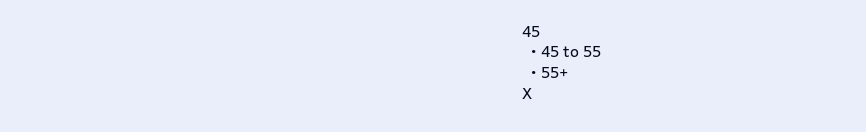45
  • 45 to 55
  • 55+
X